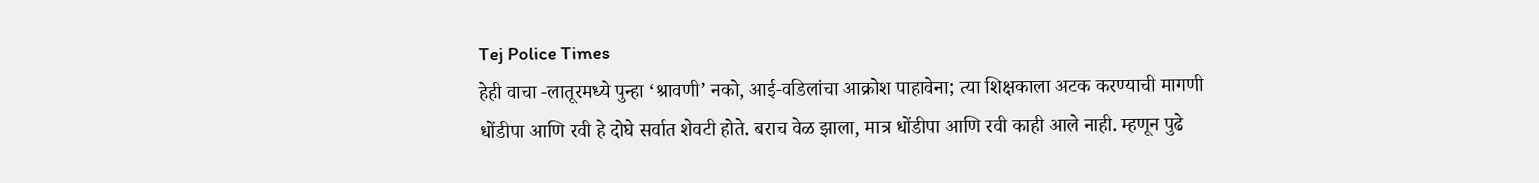Tej Police Times
हेही वाचा -लातूरमध्ये पुन्हा ‘श्रावणी’ नको, आई-वडिलांचा आक्रोश पाहावेना; त्या शिक्षकाला अटक करण्याची मागणी
धोंडीपा आणि रवी हे दोघे सर्वात शेवटी होते. बराच वेळ झाला, मात्र धोंडीपा आणि रवी काही आले नाही. म्हणून पुढे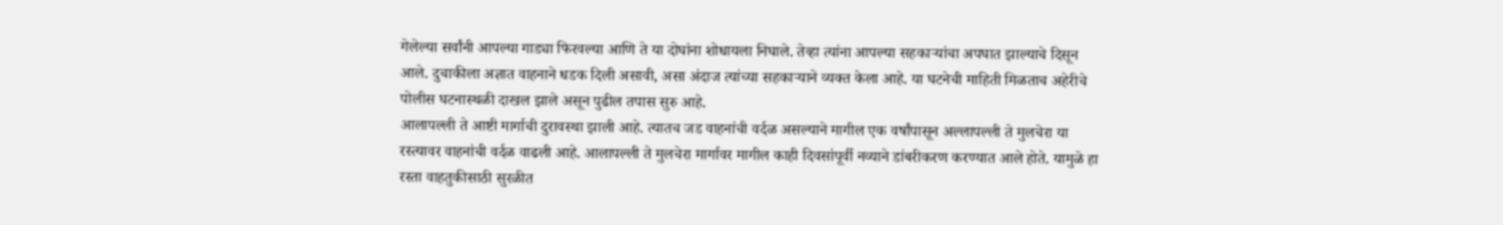गेलेल्या सर्वांनी आपल्या गाड्या फिरवल्या आणि ते या दोघांना शोधायला निघाले. तेव्हा त्यांना आपल्या सहकाऱ्यांचा अपघात झाल्याचे दिसून आले. दुचाकीला अज्ञात वाहनाने धडक दिली असावी, असा अंदाज त्यांच्या सहकाऱ्याने व्यक्त केला आहे. या घटनेची माहिती मिळताच अहेरीचे पोलीस घटनास्थळी दाखल झाले असून पुढील तपास सुरु आहे.
आलापल्ली ते आष्टी मार्गाची दुरावस्था झाली आहे. त्यातच जड वाहनांची वर्दळ असल्याने मागील एक वर्षांपासून अल्लापल्ली ते मुलचेरा या रस्त्यावर वाहनांची वर्दळ वाढली आहे. आलापल्ली ते मुलचेरा मार्गावर मागील काही दिवसांपूर्वी नव्याने डांबरीकरण करण्यात आले होते. यामुळे हा रस्ता वाहतुकीसाठी सुरळीत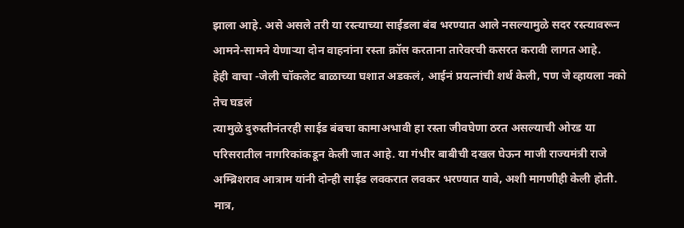झाला आहे. असे असले तरी या रस्त्याच्या साईडला बंब भरण्यात आले नसल्यामुळे सदर रस्त्यावरून आमने-सामने येणाऱ्या दोन वाहनांना रस्ता क्रॉस करताना तारेवरची कसरत करावी लागत आहे.
हेही वाचा -जेली चॉकलेट बाळाच्या घशात अडकलं, आईनं प्रयत्नांची शर्थ केली, पण जे व्हायला नको तेच घडलं
त्यामुळे दुरुस्तीनंतरही साईड बंबचा कामाअभावी हा रस्ता जीवघेणा ठरत असल्याची ओरड या परिसरातील नागरिकांकडून केली जात आहे. या गंभीर बाबीची दखल घेऊन माजी राज्यमंत्री राजे अम्ब्रिशराव आत्राम यांनी दोन्ही साईड लवकरात लवकर भरण्यात यावे, अशी मागणीही केली होती. मात्र,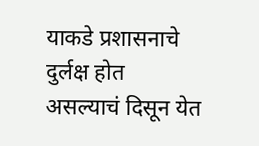याकडे प्रशासनाचे दुर्लक्ष होत असल्याचं दिसून येत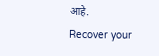आहे.
Recover your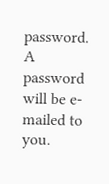password.
A password will be e-mailed to you.